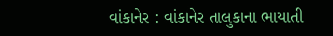વાંકાનેર : વાંકાનેર તાલુકાના ભાયાતી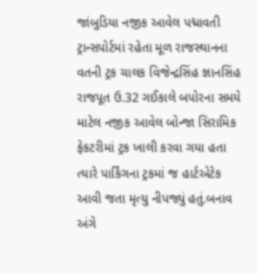જાંબુડિયા નજીક આવેલ પદ્માવતી ટ્રાન્સપોર્ટમાં રહેતા મૂળ રાજસ્થાનના વતની ટ્રક ચાલક વિજેન્દ્રસિંહ જ્ઞાનસિંહ રાજપૂત ઉ.32 ગઈકાલે બપોરના સમયે માટેલ નજીક આવેલ બોન્જા સિરામિક ફેકટરીમાં ટ્રક ખાલી કરવા ગયા હતા ત્યારે પાર્કિંગના ટ્રકમાં જ હાર્ટએટેક આવી જતા મૃત્યુ નીપજ્યું હતું.બનાવ અંગે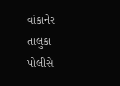વાંકાનેર તાલુકા પોલીસે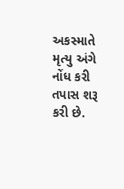અકસ્માતે મૃત્યુ અંગે નોંધ કરી તપાસ શરૂ કરી છે.